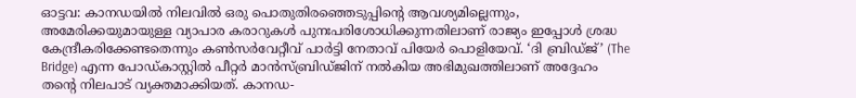ഓട്ടവ: കാനഡയിൽ നിലവിൽ ഒരു പൊതുതിരഞ്ഞെടുപ്പിന്റെ ആവശ്യമില്ലെന്നും, അമേരിക്കയുമായുള്ള വ്യാപാര കരാറുകൾ പുനഃപരിശോധിക്കുന്നതിലാണ് രാജ്യം ഇപ്പോൾ ശ്രദ്ധ കേന്ദ്രീകരിക്കേണ്ടതെന്നും കൺസർവേറ്റീവ് പാർട്ടി നേതാവ് പിയേർ പൊളിയേവ്. ‘ദി ബ്രിഡ്ജ്’ (The Bridge) എന്ന പോഡ്കാസ്റ്റിൽ പീറ്റർ മാൻസ്ബ്രിഡ്ജിന് നൽകിയ അഭിമുഖത്തിലാണ് അദ്ദേഹം തന്റെ നിലപാട് വ്യക്തമാക്കിയത്. കാനഡ-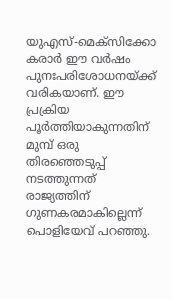യുഎസ്-മെക്സിക്കോ കരാർ ഈ വർഷം പുനഃപരിശോധനയ്ക്ക് വരികയാണ്. ഈ പ്രക്രിയ പൂർത്തിയാകുന്നതിന് മുമ്പ് ഒരു തിരഞ്ഞെടുപ്പ് നടത്തുന്നത് രാജ്യത്തിന് ഗുണകരമാകില്ലെന്ന് പൊളിയേവ് പറഞ്ഞു.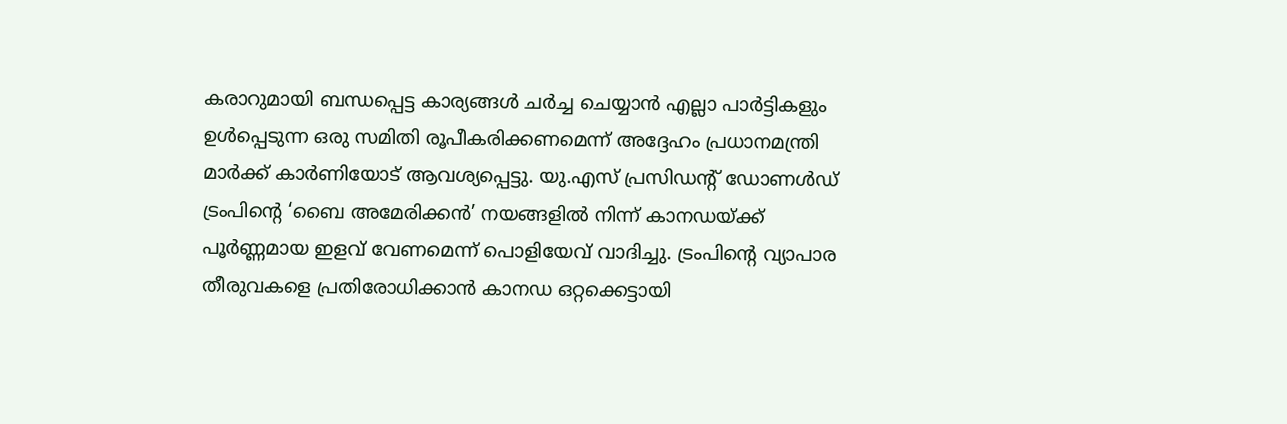കരാറുമായി ബന്ധപ്പെട്ട കാര്യങ്ങൾ ചർച്ച ചെയ്യാൻ എല്ലാ പാർട്ടികളും ഉൾപ്പെടുന്ന ഒരു സമിതി രൂപീകരിക്കണമെന്ന് അദ്ദേഹം പ്രധാനമന്ത്രി മാർക്ക് കാർണിയോട് ആവശ്യപ്പെട്ടു. യു.എസ് പ്രസിഡന്റ് ഡോണൾഡ് ട്രംപിന്റെ ‘ബൈ അമേരിക്കൻ’ നയങ്ങളിൽ നിന്ന് കാനഡയ്ക്ക് പൂർണ്ണമായ ഇളവ് വേണമെന്ന് പൊളിയേവ് വാദിച്ചു. ട്രംപിന്റെ വ്യാപാര തീരുവകളെ പ്രതിരോധിക്കാൻ കാനഡ ഒറ്റക്കെട്ടായി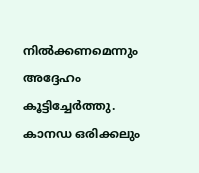നിൽക്കണമെന്നും അദ്ദേഹം കൂട്ടിച്ചേർത്തു. കാനഡ ഒരിക്കലും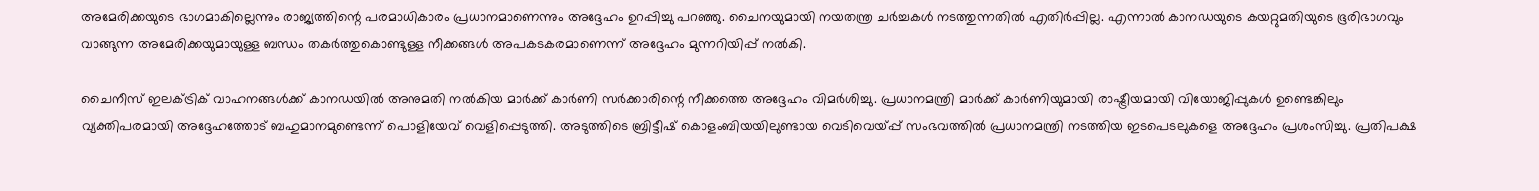അമേരിക്കയുടെ ഭാഗമാകില്ലെന്നും രാജ്യത്തിന്റെ പരമാധികാരം പ്രധാനമാണെന്നും അദ്ദേഹം ഉറപ്പിച്ചു പറഞ്ഞു. ചൈനയുമായി നയതന്ത്ര ചർച്ചകൾ നടത്തുന്നതിൽ എതിർപ്പില്ല. എന്നാൽ കാനഡയുടെ കയറ്റുമതിയുടെ ഭൂരിഭാഗവും വാങ്ങുന്ന അമേരിക്കയുമായുള്ള ബന്ധം തകർത്തുകൊണ്ടുള്ള നീക്കങ്ങൾ അപകടകരമാണെന്ന് അദ്ദേഹം മുന്നറിയിപ്പ് നൽകി.

ചൈനീസ് ഇലക്ട്രിക് വാഹനങ്ങൾക്ക് കാനഡയിൽ അനുമതി നൽകിയ മാർക്ക് കാർണി സർക്കാരിന്റെ നീക്കത്തെ അദ്ദേഹം വിമർശിച്ചു. പ്രധാനമന്ത്രി മാർക്ക് കാർണിയുമായി രാഷ്ട്രീയമായി വിയോജിപ്പുകൾ ഉണ്ടെങ്കിലും വ്യക്തിപരമായി അദ്ദേഹത്തോട് ബഹുമാനമുണ്ടെന്ന് പൊളിയേവ് വെളിപ്പെടുത്തി. അടുത്തിടെ ബ്രിട്ടീഷ് കൊളംബിയയിലുണ്ടായ വെടിവെയ്പ്പ് സംഭവത്തിൽ പ്രധാനമന്ത്രി നടത്തിയ ഇടപെടലുകളെ അദ്ദേഹം പ്രശംസിച്ചു. പ്രതിപക്ഷ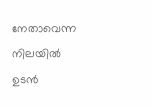നേതാവെന്ന നിലയിൽ ഉടൻ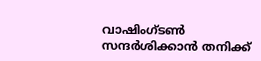വാഷിംഗ്ടൺ സന്ദർശിക്കാൻ തനിക്ക്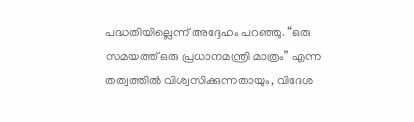പദ്ധതിയില്ലെന്ന് അദ്ദേഹം പറഞ്ഞു. “ഒരു സമയത്ത് ഒരു പ്രധാനമന്ത്രി മാത്രം” എന്ന തത്വത്തിൽ വിശ്വസിക്കുന്നതായും, വിദേശ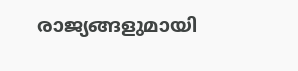രാജ്യങ്ങളുമായി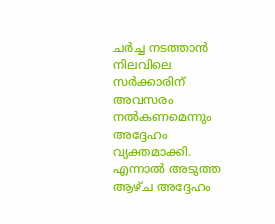ചർച്ച നടത്താൻ നിലവിലെ സർക്കാരിന് അവസരം നൽകണമെന്നും അദ്ദേഹം വ്യക്തമാക്കി. എന്നാൽ അടുത്ത ആഴ്ച അദ്ദേഹം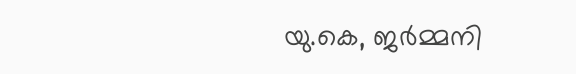യു.കെ, ജർമ്മനി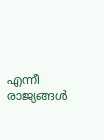എന്നീ രാജ്യങ്ങൾ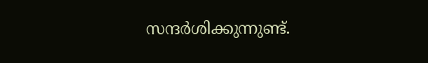സന്ദർശിക്കുന്നുണ്ട്.